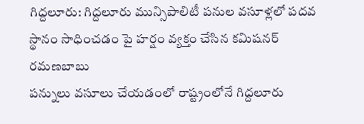గిద్దలూరు: గిద్దలూరు మున్సిపాలిటీ పనుల వసూళ్లలో పదవ స్థానం సాధించడం పై హర్షం వ్యక్తం చేసిన కమిషనర్ రమణబాబు
పన్నులు వసూలు చేయడంలో రాష్ట్రంలోనే గిద్దలూరు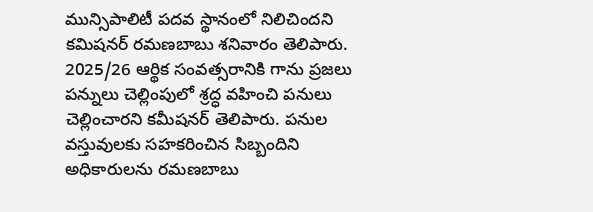మున్సిపాలిటీ పదవ స్థానంలో నిలిచిందని కమిషనర్ రమణబాబు శనివారం తెలిపారు. 2025/26 ఆర్థిక సంవత్సరానికి గాను ప్రజలు పన్నులు చెల్లింపులో శ్రద్ధ వహించి పనులు చెల్లించారని కమీషనర్ తెలిపారు. పనుల వస్తువులకు సహకరించిన సిబ్బందిని అధికారులను రమణబాబు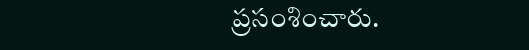ప్రసంశించారు.